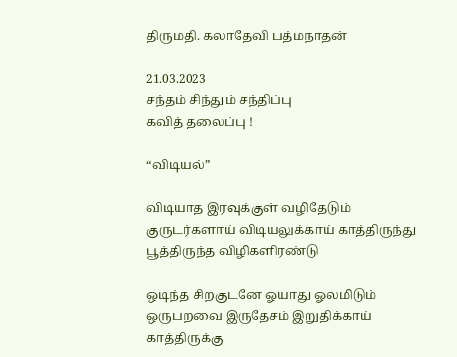திருமதி. கலாதேவி பத்மநாதன்

21.03.2023
சந்தம் சிந்தும் சந்திப்பு
கவித் தலைப்பு !

“விடியல்”

விடியாத இரவுக்குள் வழிதேடும் குருடர்களாய் விடியலுக்காய் காத்திருந்து பூத்திருந்த விழிகளிரண்டு

ஒடிந்த சிறகுடனே ஓயாது ஓலமிடும்
ஒருபறவை இருதேசம் இறுதிக்காய் காத்திருக்கு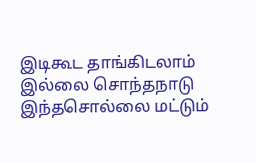இடிகூட தாங்கிடலாம் இல்லை சொந்தநாடு இந்தசொல்லை மட்டும்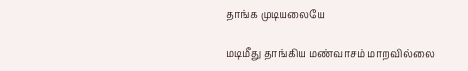தாங்க முடியலையே

மடிமீது தாங்கிய மண்வாசம் மாறவில்லை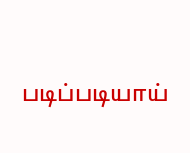படிப்படியாய்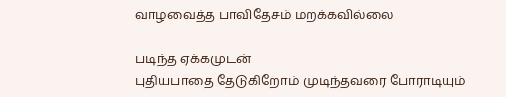வாழவைத்த பாவிதேசம் மறக்கவில்லை

படிந்த ஏக்கமுடன்
புதியபாதை தேடுகிறோம் முடிந்தவரை போராடியும்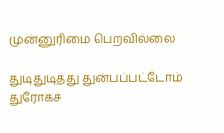முன்னுரிமை பெறவில்லை

துடிதுடித்து துன்பப்பட்டோம் துரோகச்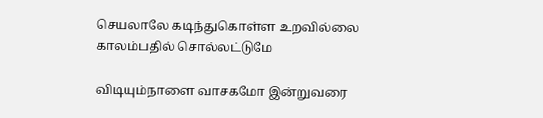செயலாலே கடிந்துகொள்ள உறவில்லை
காலம்பதில் சொல்லட்டுமே

விடியும்நாளை வாசகமோ இன்றுவரை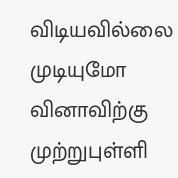விடியவில்லை
முடியுமோ வினாவிற்கு
முற்றுபுள்ளி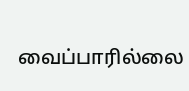வைப்பாரில்லை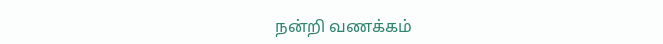நன்றி வணக்கம்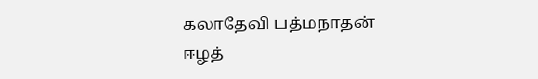கலாதேவி பத்மநாதன்
ஈழத்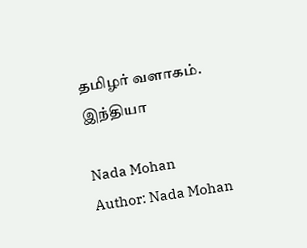தமிழர் வளாகம்.
இந்தியா

Nada Mohan
Author: Nada Mohan